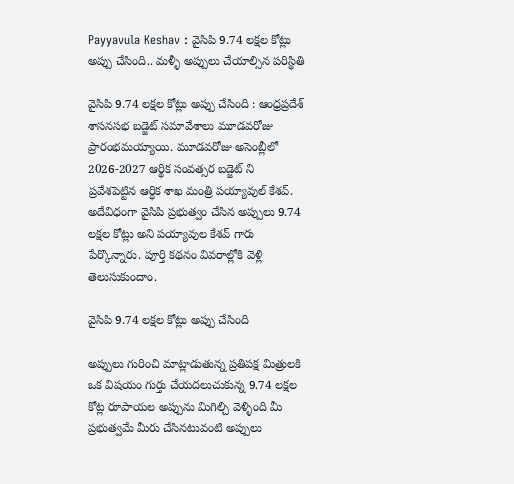Payyavula Keshav : వైసిపి 9.74 లక్షల కోట్లు అప్పు చేసింది.. మళ్ళీ అప్పులు చేయాల్సిన పరిస్థితి

వైసిపి 9.74 లక్షల కోట్లు అప్పు చేసింది : ఆంధ్రప్రదేశ్ శాసనసభ బడ్జెట్ సమావేశాలు మూడవరోజు ప్రారంభమయ్యాయి. మూడవరోజు అసెంబ్లీలో 2026-2027 ఆర్థిక సంవత్సర బడ్జెట్ ని ప్రవేశపెట్టిన ఆర్ధిక శాఖ మంత్రి పయ్యావుల్ కేశవ్. అదేవిధంగా వైసిపి ప్రభుత్వం చేసిన అప్పులు 9.74 లక్షల కోట్లు అని పయ్యావుల కేశవ్ గారు పేర్కొన్నారు. పూర్తి కథనం వివరాల్లోకి వెళ్లి తెలుసుకుందాం.

వైసిపి 9.74 లక్షల కోట్లు అప్పు చేసింది

అప్పులు గురించి మాట్లాడుతున్న ప్రతిపక్ష మిత్రులకి ఒక విషయం గుర్తు చేయదలుచుకున్న 9.74 లక్షల కోట్ల రూపాయల అప్పును మిగిల్చి వెళ్ళింది మీ ప్రభుత్వమే మీరు చేసినటువంటి అప్పులు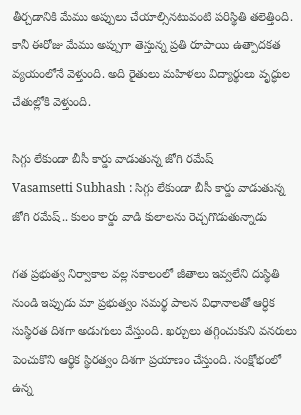తీర్చడానికి మేము అప్పులు చేయాల్సినటువంటి పరిస్థితి తలెత్తింది. కానీ ఈరోజు మేము అప్పుగా తెస్తున్న ప్రతి రూపాయి ఉత్పాదకత వ్యయంలోనే వెళ్తుంది. అది రైతులు మహిళలు విద్యార్థులు వృద్ధుల చేతుల్లోకి వెళ్తుంది.

సిగ్గు లేకుండా బీసీ కార్డు వాడుతున్న జోగి రమేష్
Vasamsetti Subhash : సిగ్గు లేకుండా బీసీ కార్డు వాడుతున్న జోగి రమేష్.. కులం కార్డు వాడి కులాలను రెచ్చగొడుతున్నాడు

గత ప్రభుత్వ నిర్వాకాల వల్ల సకాలంలో జీతాలు ఇవ్వలేని దుస్థితి నుండి ఇప్పుడు మా ప్రభుత్వం సమర్థ పాలన విధానాలతో ఆర్ధిక సుస్థిరత దిశగా అడుగులు వేస్తుంది. ఖర్చులు తగ్గించుకుని వనరులు పెంచుకొని ఆర్థిక స్థిరత్వం దిశగా ప్రయాణం చేస్తుంది. సంక్షోభంలో ఉన్న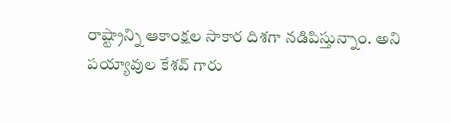రాష్ట్రాన్ని ఆకాంక్షల సాకార దిశగా నడిపిస్తున్నాం. అని పయ్యావుల కేశవ్ గారు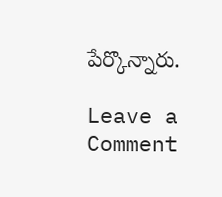పేర్కొన్నారు.

Leave a Comment